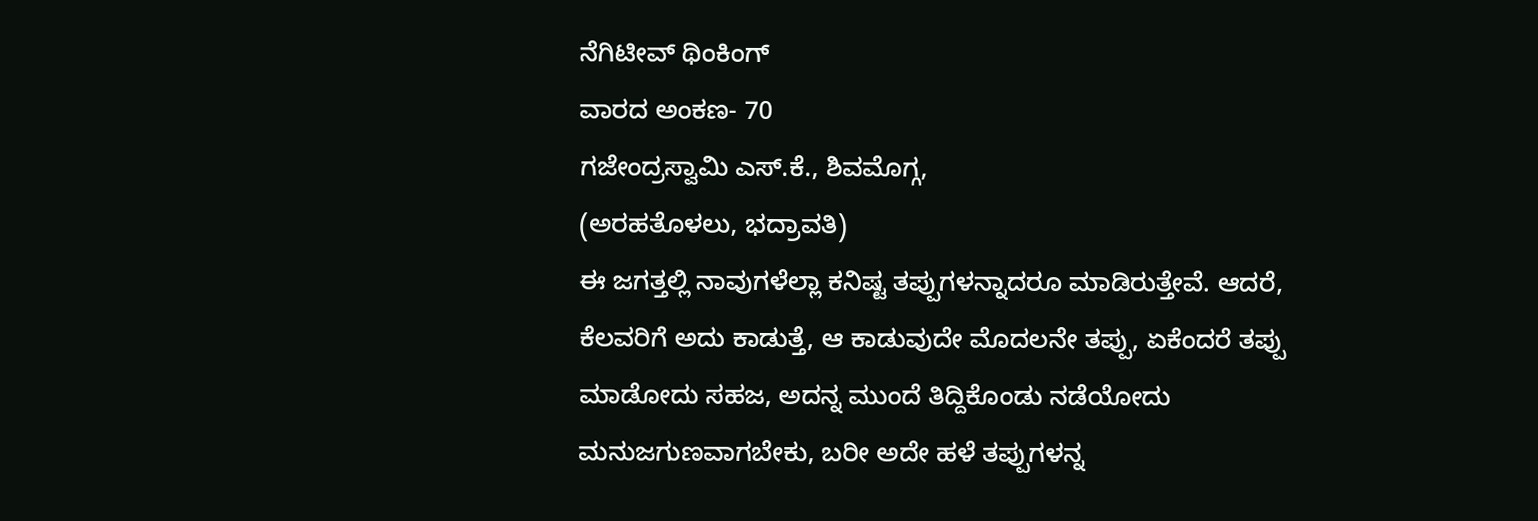ನೆಗಿಟೀವ್ ಥಿಂಕಿಂಗ್
ವಾರದ ಅಂಕಣ- 70
ಗಜೇಂದ್ರಸ್ವಾಮಿ ಎಸ್.ಕೆ., ಶಿವಮೊಗ್ಗ,
(ಅರಹತೊಳಲು, ಭದ್ರಾವತಿ)
ಈ ಜಗತ್ತಲ್ಲಿ ನಾವುಗಳೆಲ್ಲಾ ಕನಿಷ್ಟ ತಪ್ಪುಗಳನ್ನಾದರೂ ಮಾಡಿರುತ್ತೇವೆ. ಆದರೆ, ಕೆಲವರಿಗೆ ಅದು ಕಾಡುತ್ತೆ, ಆ ಕಾಡುವುದೇ ಮೊದಲನೇ ತಪ್ಪು, ಏಕೆಂದರೆ ತಪ್ಪು ಮಾಡೋದು ಸಹಜ, ಅದನ್ನ ಮುಂದೆ ತಿದ್ದಿಕೊಂಡು ನಡೆಯೋದು ಮನುಜಗುಣವಾಗಬೇಕು, ಬರೀ ಅದೇ ಹಳೆ ತಪ್ಪುಗಳನ್ನ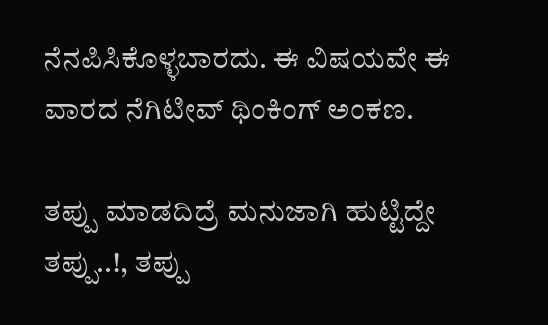ನೆನಪಿಸಿಕೊಳ್ಳಬಾರದು. ಈ ವಿಷಯವೇ ಈ ವಾರದ ನೆಗಿಟೀವ್ ಥಿಂಕಿಂಗ್ ಅಂಕಣ.

ತಪ್ಪು ಮಾಡದಿದ್ರೆ ಮನುಜಾಗಿ ಹುಟ್ಟಿದ್ದೇ ತಪ್ಪು..!, ತಪ್ಪು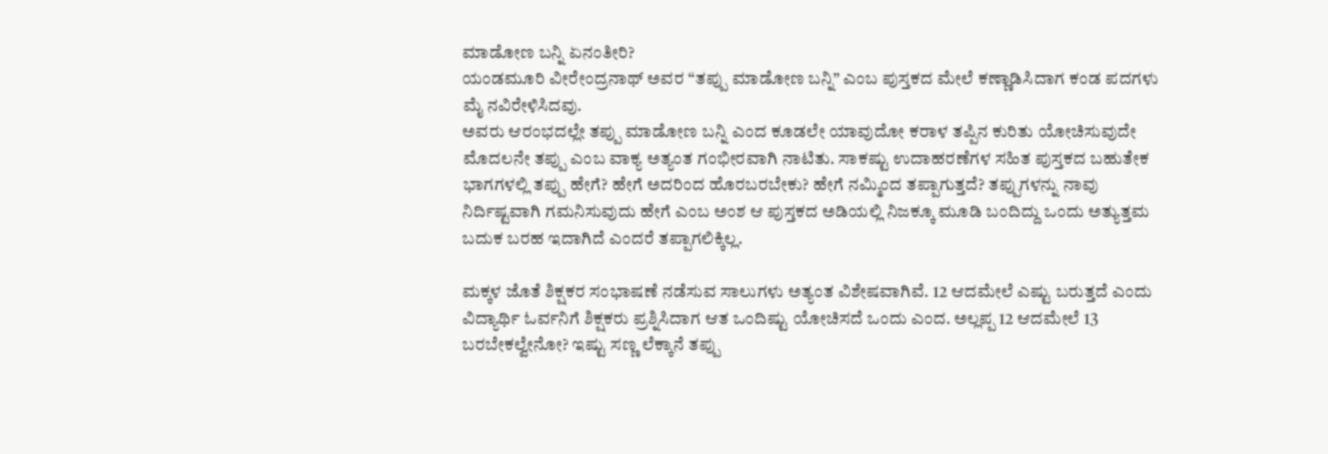ಮಾಡೋಣ ಬನ್ನಿ ಏನಂತೀರಿ?
ಯಂಡಮೂರಿ ವೀರೇಂದ್ರನಾಥ್ ಅವರ “ತಪ್ಪು ಮಾಡೋಣ ಬನ್ನಿ” ಎಂಬ ಪುಸ್ತಕದ ಮೇಲೆ ಕಣ್ಣಾಡಿಸಿದಾಗ ಕಂಡ ಪದಗಳು ಮೈ ನವಿರೇಳಿಸಿದವು.
ಅವರು ಆರಂಭದಲ್ಲೇ ತಪ್ಪು ಮಾಡೋಣ ಬನ್ನಿ ಎಂದ ಕೂಡಲೇ ಯಾವುದೋ ಕರಾಳ ತಪ್ಪಿನ ಕುರಿತು ಯೋಚಿಸುವುದೇ ಮೊದಲನೇ ತಪ್ಪು ಎಂಬ ವಾಕ್ಯ ಅತ್ಯಂತ ಗಂಭೀರವಾಗಿ ನಾಟಿತು. ಸಾಕಷ್ಟು ಉದಾಹರಣೆಗಳ ಸಹಿತ ಪುಸ್ತಕದ ಬಹುತೇಕ ಭಾಗಗಳಲ್ಲಿ ತಪ್ಪು ಹೇಗೆ? ಹೇಗೆ ಅದರಿಂದ ಹೊರಬರಬೇಕು? ಹೇಗೆ ನಮ್ಮಿಂದ ತಪ್ಪಾಗುತ್ತದೆ? ತಪ್ಪುಗಳನ್ನು ನಾವು ನಿರ್ದಿಷ್ಟವಾಗಿ ಗಮನಿಸುವುದು ಹೇಗೆ ಎಂಬ ಅಂಶ ಆ ಪುಸ್ತಕದ ಅಡಿಯಲ್ಲಿ ನಿಜಕ್ಕೂ ಮೂಡಿ ಬಂದಿದ್ದು ಒಂದು ಅತ್ಯುತ್ತಮ ಬದುಕ ಬರಹ ಇದಾಗಿದೆ ಎಂದರೆ ತಪ್ಪಾಗಲಿಕ್ಕಿಲ್ಲ.

ಮಕ್ಕಳ ಜೊತೆ ಶಿಕ್ಷಕರ ಸಂಭಾಷಣೆ ನಡೆಸುವ ಸಾಲುಗಳು ಅತ್ಯಂತ ವಿಶೇಷವಾಗಿವೆ. 12 ಆದಮೇಲೆ ಎಷ್ಟು ಬರುತ್ತದೆ ಎಂದು ವಿದ್ಯಾರ್ಥಿ ಓರ್ವನಿಗೆ ಶಿಕ್ಷಕರು ಪ್ರಶ್ನಿಸಿದಾಗ ಆತ ಒಂದಿಷ್ಟು ಯೋಚಿಸದೆ ಒಂದು ಎಂದ. ಅಲ್ಲಪ್ಪ 12 ಆದಮೇಲೆ 13 ಬರಬೇಕಲ್ವೇನೋ? ಇಷ್ಟು ಸಣ್ಣ ಲೆಕ್ಕಾನೆ ತಪ್ಪು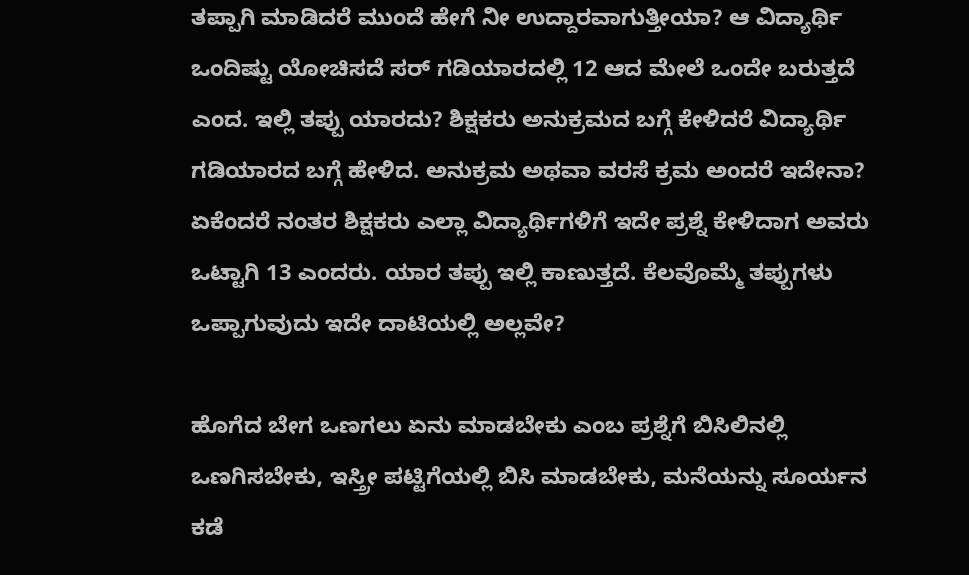ತಪ್ಪಾಗಿ ಮಾಡಿದರೆ ಮುಂದೆ ಹೇಗೆ ನೀ ಉದ್ದಾರವಾಗುತ್ತೀಯಾ? ಆ ವಿದ್ಯಾರ್ಥಿ ಒಂದಿಷ್ಟು ಯೋಚಿಸದೆ ಸರ್ ಗಡಿಯಾರದಲ್ಲಿ 12 ಆದ ಮೇಲೆ ಒಂದೇ ಬರುತ್ತದೆ ಎಂದ. ಇಲ್ಲಿ ತಪ್ಪು ಯಾರದು? ಶಿಕ್ಷಕರು ಅನುಕ್ರಮದ ಬಗ್ಗೆ ಕೇಳಿದರೆ ವಿದ್ಯಾರ್ಥಿ ಗಡಿಯಾರದ ಬಗ್ಗೆ ಹೇಳಿದ. ಅನುಕ್ರಮ ಅಥವಾ ವರಸೆ ಕ್ರಮ ಅಂದರೆ ಇದೇನಾ?
ಏಕೆಂದರೆ ನಂತರ ಶಿಕ್ಷಕರು ಎಲ್ಲಾ ವಿದ್ಯಾರ್ಥಿಗಳಿಗೆ ಇದೇ ಪ್ರಶ್ನೆ ಕೇಳಿದಾಗ ಅವರು ಒಟ್ಟಾಗಿ 13 ಎಂದರು. ಯಾರ ತಪ್ಪು ಇಲ್ಲಿ ಕಾಣುತ್ತದೆ. ಕೆಲವೊಮ್ಮೆ ತಪ್ಪುಗಳು ಒಪ್ಪಾಗುವುದು ಇದೇ ದಾಟಿಯಲ್ಲಿ ಅಲ್ಲವೇ?

ಹೊಗೆದ ಬೇಗ ಒಣಗಲು ಏನು ಮಾಡಬೇಕು ಎಂಬ ಪ್ರಶ್ನೆಗೆ ಬಿಸಿಲಿನಲ್ಲಿ ಒಣಗಿಸಬೇಕು, ಇಸ್ತ್ರೀ ಪಟ್ಟಿಗೆಯಲ್ಲಿ ಬಿಸಿ ಮಾಡಬೇಕು, ಮನೆಯನ್ನು ಸೂರ್ಯನ ಕಡೆ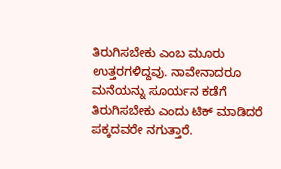ತಿರುಗಿಸಬೇಕು ಎಂಬ ಮೂರು ಉತ್ತರಗಳಿದ್ದವು. ನಾವೇನಾದರೂ ಮನೆಯನ್ನು ಸೂರ್ಯನ ಕಡೆಗೆ ತಿರುಗಿಸಬೇಕು ಎಂದು ಟಿಕ್ ಮಾಡಿದರೆ ಪಕ್ಕದವರೇ ನಗುತ್ತಾರೆ.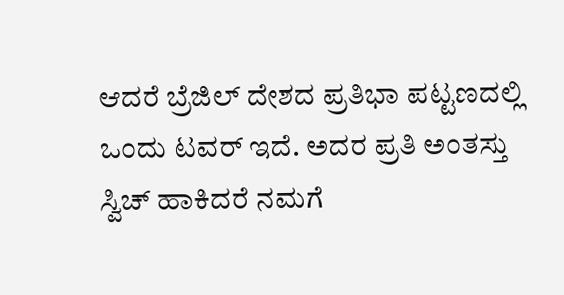ಆದರೆ ಬ್ರೆಜಿಲ್ ದೇಶದ ಪ್ರತಿಭಾ ಪಟ್ಟಣದಲ್ಲಿ ಒಂದು ಟವರ್ ಇದೆ. ಅದರ ಪ್ರತಿ ಅಂತಸ್ತು ಸ್ವಿಚ್ ಹಾಕಿದರೆ ನಮಗೆ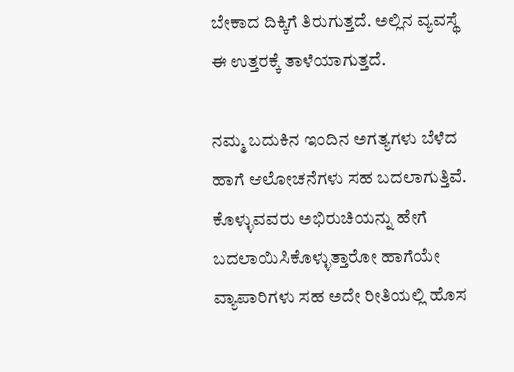ಬೇಕಾದ ದಿಕ್ಕಿಗೆ ತಿರುಗುತ್ತದೆ. ಅಲ್ಲಿನ ವ್ಯವಸ್ಥೆ ಈ ಉತ್ತರಕ್ಕೆ ತಾಳೆಯಾಗುತ್ತದೆ.

ನಮ್ಮ ಬದುಕಿನ ಇಂದಿನ ಅಗತ್ಯಗಳು ಬೆಳೆದ ಹಾಗೆ ಆಲೋಚನೆಗಳು ಸಹ ಬದಲಾಗುತ್ತಿವೆ. ಕೊಳ್ಳುವವರು ಅಭಿರುಚಿಯನ್ನು ಹೇಗೆ ಬದಲಾಯಿಸಿಕೊಳ್ಳುತ್ತಾರೋ ಹಾಗೆಯೇ ವ್ಯಾಪಾರಿಗಳು ಸಹ ಅದೇ ರೀತಿಯಲ್ಲಿ ಹೊಸ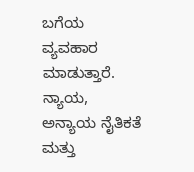ಬಗೆಯ ವ್ಯವಹಾರ ಮಾಡುತ್ತಾರೆ. ನ್ಯಾಯ, ಅನ್ಯಾಯ ನೈತಿಕತೆ ಮತ್ತು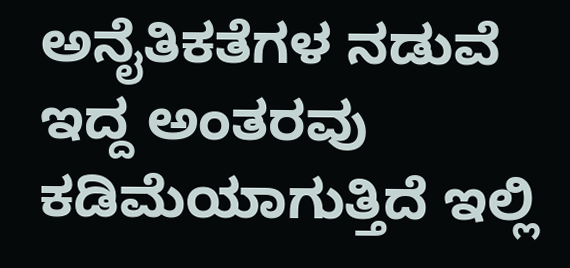ಅನೈತಿಕತೆಗಳ ನಡುವೆ ಇದ್ದ ಅಂತರವು ಕಡಿಮೆಯಾಗುತ್ತಿದೆ ಇಲ್ಲಿ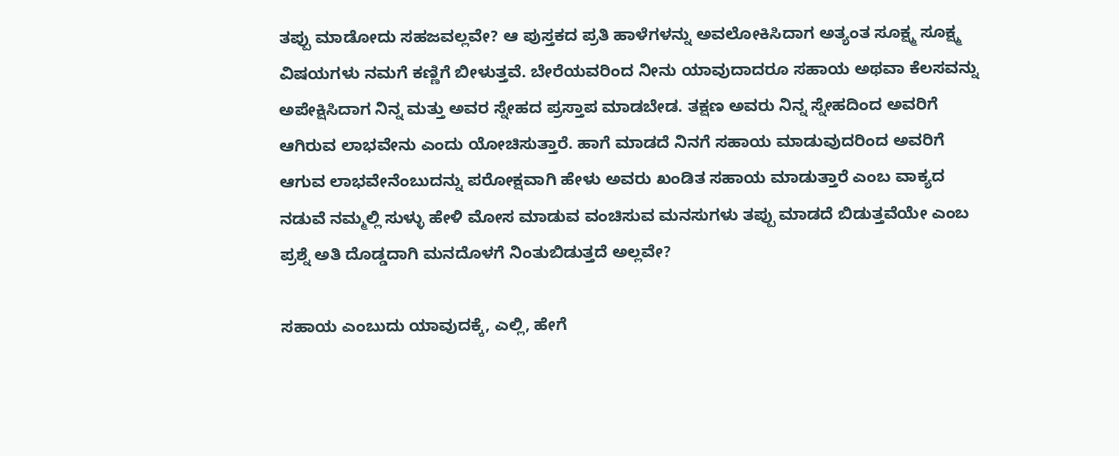ತಪ್ಪು ಮಾಡೋದು ಸಹಜವಲ್ಲವೇ? ಆ ಪುಸ್ತಕದ ಪ್ರತಿ ಹಾಳೆಗಳನ್ನು ಅವಲೋಕಿಸಿದಾಗ ಅತ್ಯಂತ ಸೂಕ್ಷ್ಮ ಸೂಕ್ಷ್ಮ ವಿಷಯಗಳು ನಮಗೆ ಕಣ್ಣಿಗೆ ಬೀಳುತ್ತವೆ. ಬೇರೆಯವರಿಂದ ನೀನು ಯಾವುದಾದರೂ ಸಹಾಯ ಅಥವಾ ಕೆಲಸವನ್ನು ಅಪೇಕ್ಷಿಸಿದಾಗ ನಿನ್ನ ಮತ್ತು ಅವರ ಸ್ನೇಹದ ಪ್ರಸ್ತಾಪ ಮಾಡಬೇಡ. ತಕ್ಷಣ ಅವರು ನಿನ್ನ ಸ್ನೇಹದಿಂದ ಅವರಿಗೆ ಆಗಿರುವ ಲಾಭವೇನು ಎಂದು ಯೋಚಿಸುತ್ತಾರೆ. ಹಾಗೆ ಮಾಡದೆ ನಿನಗೆ ಸಹಾಯ ಮಾಡುವುದರಿಂದ ಅವರಿಗೆ ಆಗುವ ಲಾಭವೇನೆಂಬುದನ್ನು ಪರೋಕ್ಷವಾಗಿ ಹೇಳು ಅವರು ಖಂಡಿತ ಸಹಾಯ ಮಾಡುತ್ತಾರೆ ಎಂಬ ವಾಕ್ಯದ ನಡುವೆ ನಮ್ಮಲ್ಲಿ ಸುಳ್ಳು ಹೇಳಿ ಮೋಸ ಮಾಡುವ ವಂಚಿಸುವ ಮನಸುಗಳು ತಪ್ಪು ಮಾಡದೆ ಬಿಡುತ್ತವೆಯೇ ಎಂಬ ಪ್ರಶ್ನೆ ಅತಿ ದೊಡ್ಡದಾಗಿ ಮನದೊಳಗೆ ನಿಂತುಬಿಡುತ್ತದೆ ಅಲ್ಲವೇ?

ಸಹಾಯ ಎಂಬುದು ಯಾವುದಕ್ಕೆ, ಎಲ್ಲಿ, ಹೇಗೆ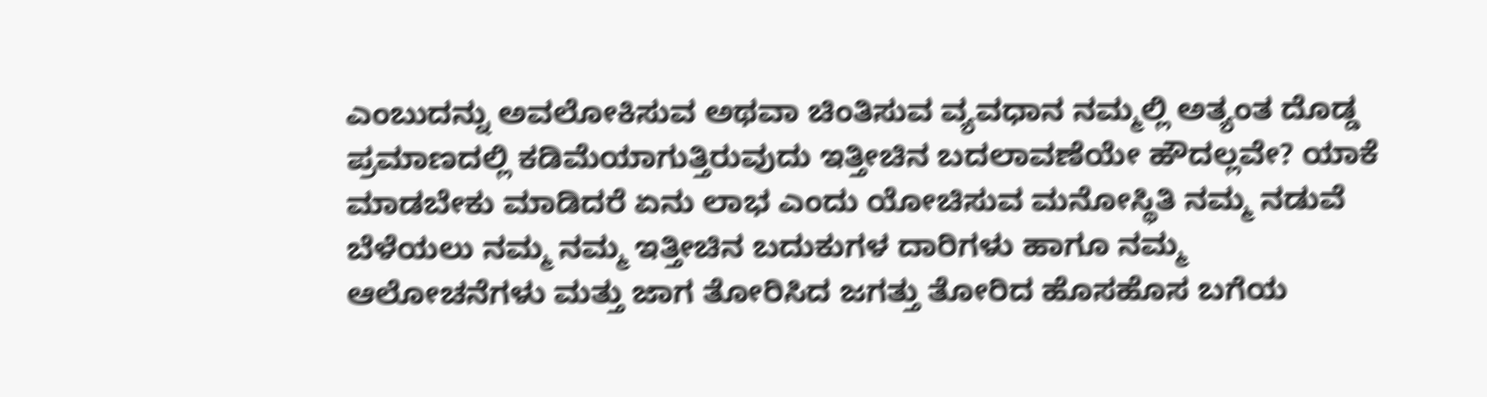ಎಂಬುದನ್ನು ಅವಲೋಕಿಸುವ ಅಥವಾ ಚಿಂತಿಸುವ ವ್ಯವಧಾನ ನಮ್ಮಲ್ಲಿ ಅತ್ಯಂತ ದೊಡ್ಡ ಪ್ರಮಾಣದಲ್ಲಿ ಕಡಿಮೆಯಾಗುತ್ತಿರುವುದು ಇತ್ತೀಚಿನ ಬದಲಾವಣೆಯೇ ಹೌದಲ್ಲವೇ? ಯಾಕೆ ಮಾಡಬೇಕು ಮಾಡಿದರೆ ಏನು ಲಾಭ ಎಂದು ಯೋಚಿಸುವ ಮನೋಸ್ಥಿತಿ ನಮ್ಮ ನಡುವೆ ಬೆಳೆಯಲು ನಮ್ಮ ನಮ್ಮ ಇತ್ತೀಚಿನ ಬದುಕುಗಳ ದಾರಿಗಳು ಹಾಗೂ ನಮ್ಮ ಆಲೋಚನೆಗಳು ಮತ್ತು ಜಾಗ ತೋರಿಸಿದ ಜಗತ್ತು ತೋರಿದ ಹೊಸಹೊಸ ಬಗೆಯ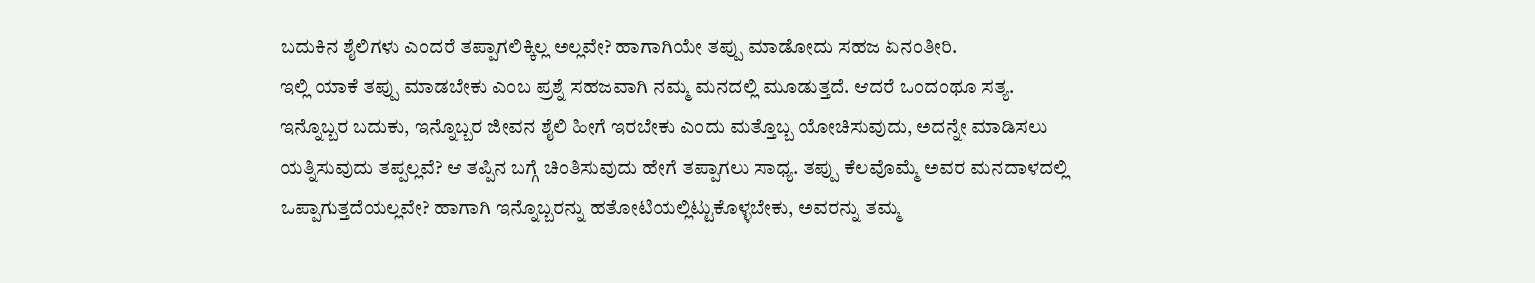ಬದುಕಿನ ಶೈಲಿಗಳು ಎಂದರೆ ತಪ್ಪಾಗಲಿಕ್ಕಿಲ್ಲ ಅಲ್ಲವೇ? ಹಾಗಾಗಿಯೇ ತಪ್ಪು ಮಾಡೋದು ಸಹಜ ಏನಂತೀರಿ.
ಇಲ್ಲಿ ಯಾಕೆ ತಪ್ಪು ಮಾಡಬೇಕು ಎಂಬ ಪ್ರಶ್ನೆ ಸಹಜವಾಗಿ ನಮ್ಮ ಮನದಲ್ಲಿ ಮೂಡುತ್ತದೆ. ಆದರೆ ಒಂದಂಥೂ ಸತ್ಯ. ಇನ್ನೊಬ್ಬರ ಬದುಕು, ಇನ್ನೊಬ್ಬರ ಜೀವನ ಶೈಲಿ ಹೀಗೆ ಇರಬೇಕು ಎಂದು ಮತ್ತೊಬ್ಬ ಯೋಚಿಸುವುದು, ಅದನ್ನೇ ಮಾಡಿಸಲು ಯತ್ನಿಸುವುದು ತಪ್ಪಲ್ಲವೆ? ಆ ತಪ್ಪಿನ ಬಗ್ಗೆ ಚಿಂತಿಸುವುದು ಹೇಗೆ ತಪ್ಪಾಗಲು ಸಾಧ್ಯ. ತಪ್ಪು ಕೆಲವೊಮ್ಮೆ ಅವರ ಮನದಾಳದಲ್ಲಿ ಒಪ್ಪಾಗುತ್ತದೆಯಲ್ಲವೇ? ಹಾಗಾಗಿ ಇನ್ನೊಬ್ಬರನ್ನು ಹತೋಟಿಯಲ್ಲಿಟ್ಟುಕೊಳ್ಳಬೇಕು, ಅವರನ್ನು ತಮ್ಮ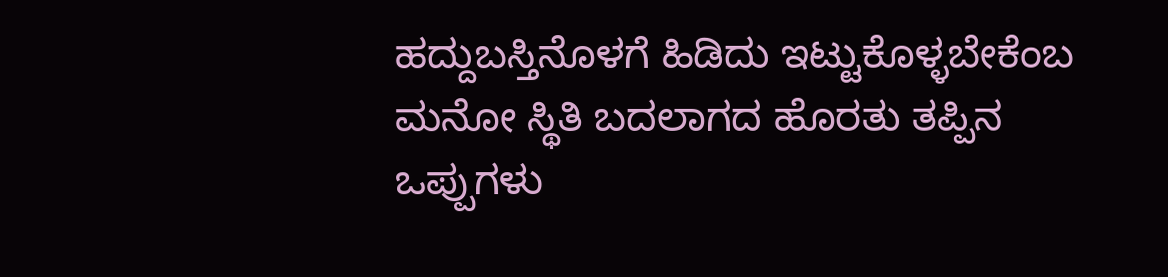ಹದ್ದುಬಸ್ತಿನೊಳಗೆ ಹಿಡಿದು ಇಟ್ಟುಕೊಳ್ಳಬೇಕೆಂಬ ಮನೋ ಸ್ಥಿತಿ ಬದಲಾಗದ ಹೊರತು ತಪ್ಪಿನ ಒಪ್ಪುಗಳು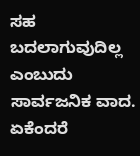ಸಹ ಬದಲಾಗುವುದಿಲ್ಲ ಎಂಬುದು ಸಾರ್ವಜನಿಕ ವಾದ.
ಏಕೆಂದರೆ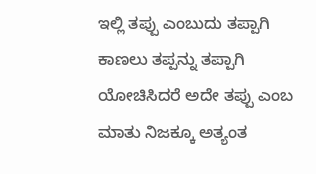ಇಲ್ಲಿ ತಪ್ಪು ಎಂಬುದು ತಪ್ಪಾಗಿ ಕಾಣಲು ತಪ್ಪನ್ನು ತಪ್ಪಾಗಿ ಯೋಚಿಸಿದರೆ ಅದೇ ತಪ್ಪು ಎಂಬ ಮಾತು ನಿಜಕ್ಕೂ ಅತ್ಯಂತ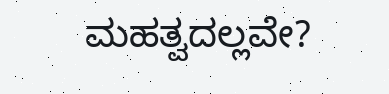ಮಹತ್ವದಲ್ಲವೇ?